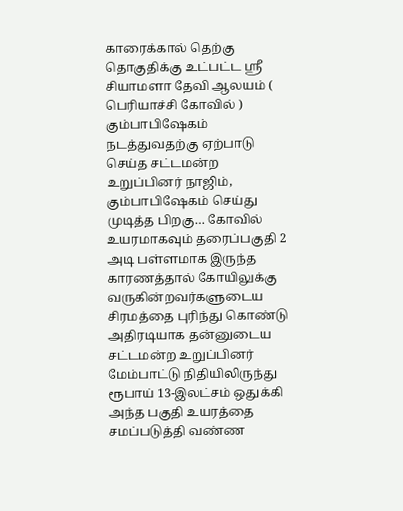காரைக்கால் தெற்கு தொகுதிக்கு உட்பட்ட ஸ்ரீ சியாமளா தேவி ஆலயம் ( பெரியாச்சி கோவில் ) கும்பாபிஷேகம் நடத்துவதற்கு ஏற்பாடு செய்த சட்டமன்ற உறுப்பினர் நாஜிம், கும்பாபிஷேகம் செய்து முடித்த பிறகு… கோவில் உயரமாகவும் தரைப்பகுதி 2 அடி பள்ளமாக இருந்த காரணத்தால் கோயிலுக்கு வருகின்றவர்களுடைய சிரமத்தை புரிந்து கொண்டு அதிரடியாக தன்னுடைய சட்டமன்ற உறுப்பினர் மேம்பாட்டு நிதியிலிருந்து ரூபாய் 13-இலட்சம் ஒதுக்கி அந்த பகுதி உயரத்தை சமப்படுத்தி வண்ண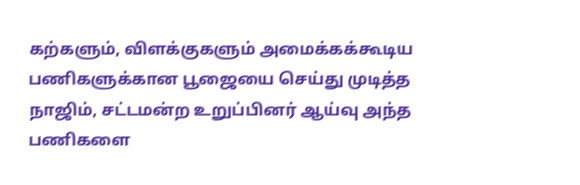கற்களும், விளக்குகளும் அமைக்கக்கூடிய பணிகளுக்கான பூஜையை செய்து முடித்த நாஜிம், சட்டமன்ற உறுப்பினர் ஆய்வு அந்த பணிகளை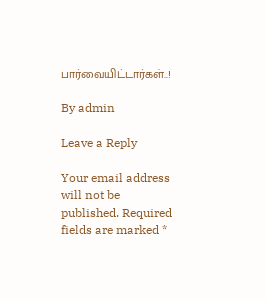பார்வையிட்டார்கள்..!

By admin

Leave a Reply

Your email address will not be published. Required fields are marked *